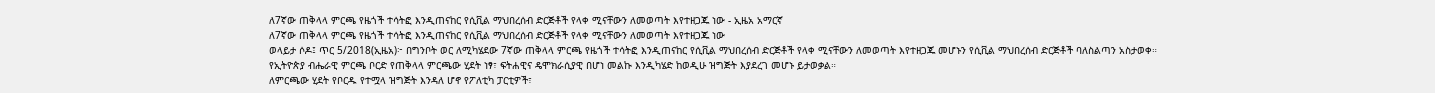ለ7ኛው ጠቅላላ ምርጫ የዜጎች ተሳትፎ እንዲጠናከር የሲቪል ማህበረሰብ ድርጅቶች የላቀ ሚናቸውን ለመወጣት እየተዘጋጁ ነው - ኢዜአ አማርኛ
ለ7ኛው ጠቅላላ ምርጫ የዜጎች ተሳትፎ እንዲጠናከር የሲቪል ማህበረሰብ ድርጅቶች የላቀ ሚናቸውን ለመወጣት እየተዘጋጁ ነው
ወላይታ ሶዶ፤ ጥር 5/2018(ኢዜአ)፦ በግንቦት ወር ለሚካሄደው 7ኛው ጠቅላላ ምርጫ የዜጎች ተሳትፎ እንዲጠናከር የሲቪል ማህበረሰብ ድርጅቶች የላቀ ሚናቸውን ለመወጣት እየተዘጋጁ መሆኑን የሲቪል ማህበረሰብ ድርጅቶች ባለስልጣን አስታወቀ።
የኢትዮጵያ ብሔራዊ ምርጫ ቦርድ የጠቅላላ ምርጫው ሂደት ነፃ፣ ፍትሐዊና ዴሞክራሲያዊ በሆነ መልኩ እንዲካሄድ ከወዲሁ ዝግጅት እያደረገ መሆኑ ይታወቃል።
ለምርጫው ሂደት የቦርዱ የተሟላ ዝግጅት እንዳለ ሆኖ የፖለቲካ ፓርቲዎች፣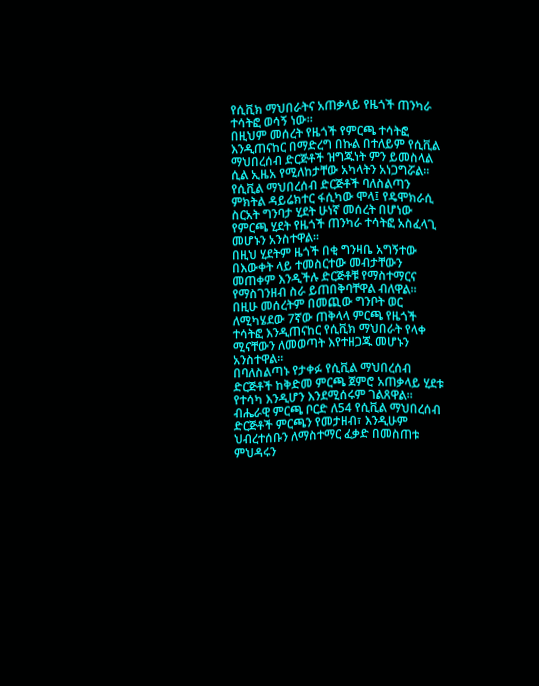የሲቪክ ማህበራትና አጠቃላይ የዜጎች ጠንካራ ተሳትፎ ወሳኝ ነው።
በዚህም መሰረት የዜጎች የምርጫ ተሳትፎ እንዲጠናከር በማድረግ በኩል በተለይም የሲቪል ማህበረሰብ ድርጅቶች ዝግጁነት ምን ይመስላል ሲል ኢዜአ የሚለከታቸው አካላትን አነጋግሯል።
የሲቪል ማህበረሰብ ድርጅቶች ባለስልጣን ምክትል ዳይሬክተር ፋሲካው ሞላ፤ የዴሞክራሲ ስርአት ግንባታ ሂደት ሁነኛ መሰረት በሆነው የምርጫ ሂደት የዜጎች ጠንካራ ተሳትፎ አስፈላጊ መሆኑን አንስተዋል።
በዚህ ሂደትም ዜጎች በቂ ግንዛቤ አግኝተው በእውቀት ላይ ተመስርተው መብታቸውን መጠቀም እንዲችሉ ድርጅቶቹ የማስተማርና የማስገንዘብ ስራ ይጠበቅባቸዋል ብለዋል።
በዚሁ መሰረትም በመጪው ግንቦት ወር ለሚካሄደው 7ኛው ጠቅላላ ምርጫ የዜጎች ተሳትፎ እንዲጠናከር የሲቪክ ማህበራት የላቀ ሚናቸውን ለመወጣት እየተዘጋጁ መሆኑን አንስተዋል።
በባለስልጣኑ የታቀፉ የሲቪል ማህበረሰብ ድርጅቶች ከቅድመ ምርጫ ጀምሮ አጠቃላይ ሂደቱ የተሳካ እንዲሆን እንደሚሰሩም ገልጸዋል።
ብሔራዊ ምርጫ ቦርድ ለ54 የሲቪል ማህበረሰብ ድርጅቶች ምርጫን የመታዘብ፣ እንዲሁም ህብረተሰቡን ለማስተማር ፈቃድ በመስጠቱ ምህዳሩን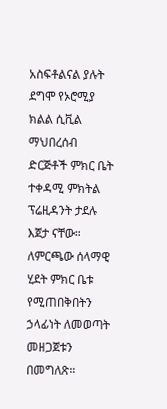አስፍቶልናል ያሉት ደግሞ የኦሮሚያ ክልል ሲቪል ማህበረሰብ ድርጅቶች ምክር ቤት ተቀዳሚ ምክትል ፕሬዚዳንት ታደሉ እጀታ ናቸው።
ለምርጫው ሰላማዊ ሂደት ምክር ቤቱ የሚጠበቅበትን ኃላፊነት ለመወጣት መዘጋጀቱን በመግለጽ።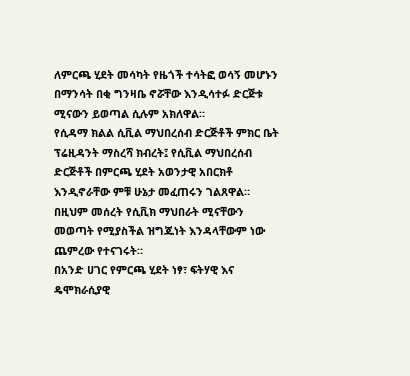ለምርጫ ሂደት መሳካት የዜጎች ተሳትፎ ወሳኝ መሆኑን በማንሳት በቂ ግንዛቤ ኖሯቸው እንዲሳተፉ ድርጅቱ ሚናውን ይወጣል ሲሉም አክለዋል።
የሲዳማ ክልል ሲቪል ማህበረሰብ ድርጅቶች ምክር ቤት ፕሬዚዳንት ማስረሻ ክብረት፤ የሲቪል ማህበረሰብ ድርጅቶች በምርጫ ሂደት አወንታዊ አበርክቶ እንዲኖራቸው ምቹ ሁኔታ መፈጠሩን ገልጸዋል።
በዚህም መሰረት የሲቪክ ማህበራት ሚናቸውን መወጣት የሚያስችል ዝግጁነት እንዳላቸውም ነው ጨምረው የተናገሩት።
በአንድ ሀገር የምርጫ ሂደት ነፃ፣ ፍትሃዊ እና ዴሞክራሲያዊ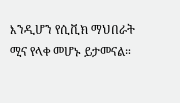እንዲሆን የሲቪክ ማህበራት ሚና የላቀ መሆኑ ይታመናል።